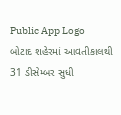Public App Logo
બોટાદ શહેરમાં આવતીકાલથી 31 ડીસેમ્બર સુધી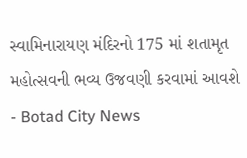સ્વામિનારાયણ મંદિરનો 175 માં શતામૃત મહોત્સવની ભવ્ય ઉજવણી કરવામાં આવશે - Botad City News